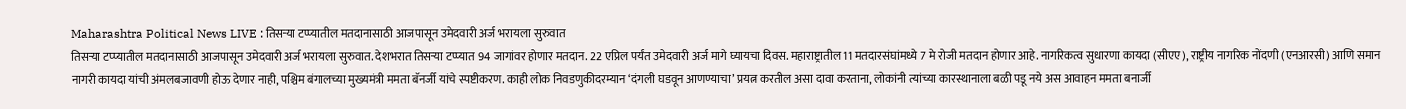Maharashtra Political News LIVE : तिसऱ्या टप्प्यातील मतदानासाठी आजपासून उमेदवारी अर्ज भरायला सुरुवात
तिसऱ्या टप्प्यातील मतदानासाठी आजपासून उमेदवारी अर्ज भरायला सुरुवात. देशभरात तिसऱ्या टप्प्यात 94 जागांवर होणार मतदान. 22 एप्रिल पर्यंत उमेदवारी अर्ज मागे घ्यायचा दिवस. महाराष्ट्रातील 11 मतदारसंघांमध्ये 7 मे रोजी मतदान होणार आहे. नागरिकत्व सुधारणा कायदा (सीएए), राष्ट्रीय नागरिक नोंदणी (एनआरसी) आणि समान नागरी कायदा यांची अंमलबजावणी होऊ देणार नाही, पश्चिम बंगालच्या मुख्यमंत्री ममता बॅनर्जी यांचे स्पष्टीकरण. काही लोक निवडणुकीदरम्यान ‘दंगली घडवून आणण्याचा’ प्रयत्न करतील असा दावा करताना, लोकांनी त्यांच्या कारस्थानाला बळी पडू नये अस आवाहन ममता बनार्जी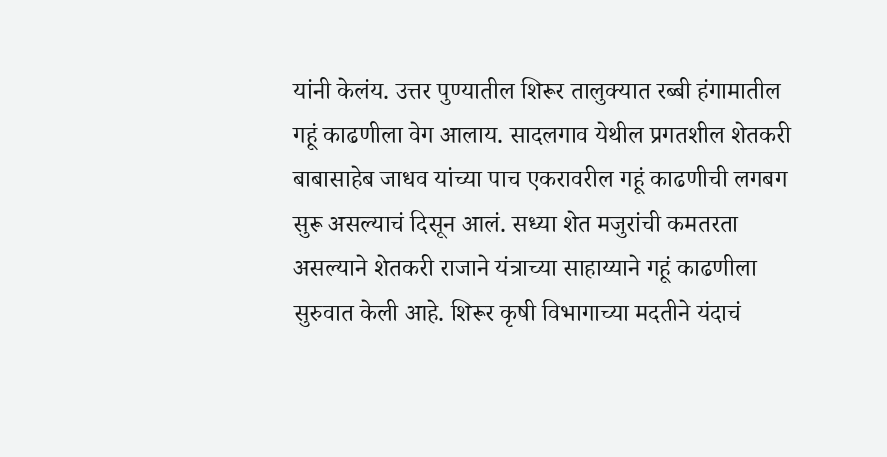यांनी केलंय. उत्तर पुण्यातील शिरूर तालुक्यात रब्बी हंगामातील गहूं काढणीला वेग आलाय. सादलगाव येथील प्रगतशील शेतकरी बाबासाहेब जाधव यांच्या पाच एकरावरील गहूं काढणीची लगबग सुरू असल्याचं दिसून आलं. सध्या शेत मजुरांची कमतरता असल्याने शेतकरी राजाने यंत्राच्या साहाय्याने गहूं काढणीला सुरुवात केली आहे. शिरूर कृषी विभागाच्या मदतीने यंदाचं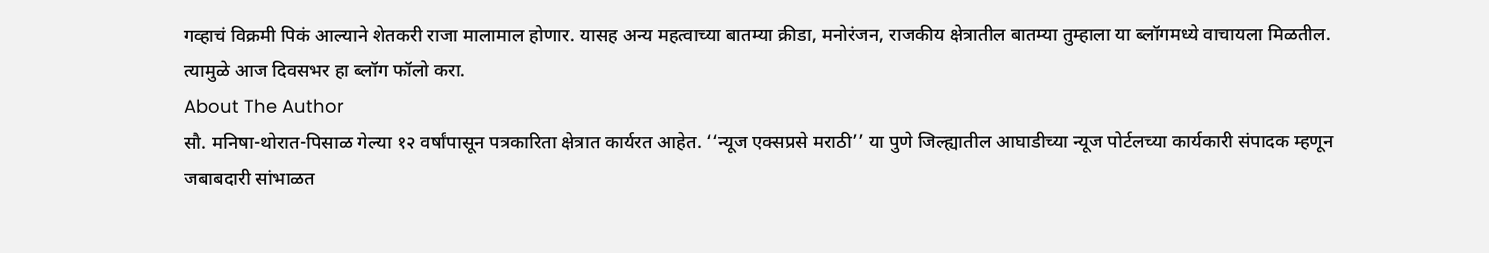गव्हाचं विक्रमी पिकं आल्याने शेतकरी राजा मालामाल होणार. यासह अन्य महत्वाच्या बातम्या क्रीडा, मनोरंजन, राजकीय क्षेत्रातील बातम्या तुम्हाला या ब्लॉगमध्ये वाचायला मिळतील. त्यामुळे आज दिवसभर हा ब्लॉग फॉलो करा.
About The Author
सौ. मनिषा-थोरात-पिसाळ गेल्या १२ वर्षांपासून पत्रकारिता क्षेत्रात कार्यरत आहेत. ‘‘न्यूज एक्सप्रसे मराठी’’ या पुणे जिल्ह्यातील आघाडीच्या न्यूज पोर्टलच्या कार्यकारी संपादक म्हणून जबाबदारी सांभाळत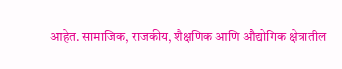आहेत. सामाजिक, राजकीय, शैक्षणिक आणि औद्योगिक क्षेत्रातील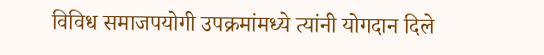विविध समाजपयोगी उपक्रमांमध्ये त्यांनी योगदान दिले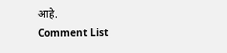आहे.
Comment List